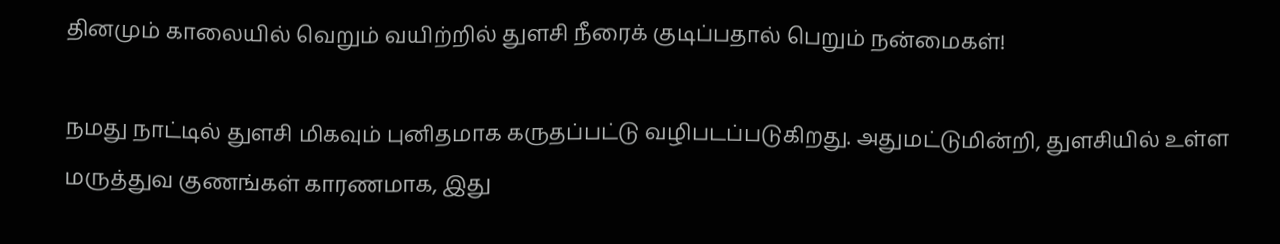தினமும் காலையில் வெறும் வயிற்றில் துளசி நீரைக் குடிப்பதால் பெறும் நன்மைகள்!

நமது நாட்டில் துளசி மிகவும் புனிதமாக கருதப்பட்டு வழிபடப்படுகிறது. அதுமட்டுமின்றி, துளசியில் உள்ள மருத்துவ குணங்கள் காரணமாக, இது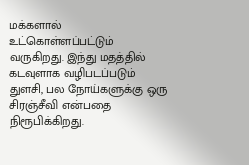மக்களால் உட்கொள்ளப்பட்டும் வருகிறது. இந்து மதத்தில் கடவுளாக வழிபடப்படும் துளசி, பல நோய்களுக்கு ஒரு சிரஞ்சீவி என்பதை நிரூபிக்கிறது.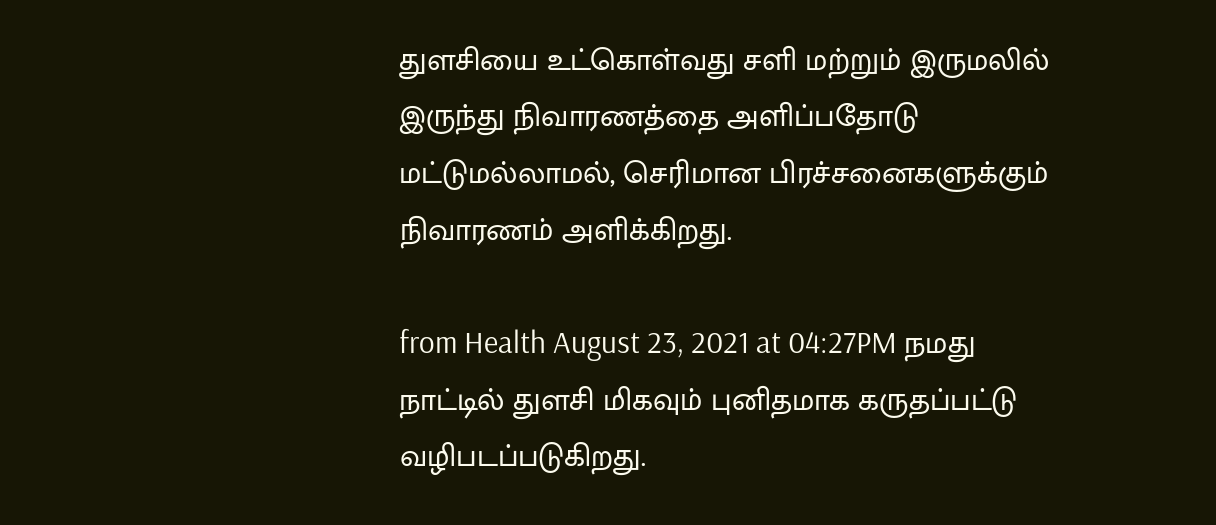துளசியை உட்கொள்வது சளி மற்றும் இருமலில் இருந்து நிவாரணத்தை அளிப்பதோடு மட்டுமல்லாமல், செரிமான பிரச்சனைகளுக்கும் நிவாரணம் அளிக்கிறது.

from Health August 23, 2021 at 04:27PM நமது நாட்டில் துளசி மிகவும் புனிதமாக கருதப்பட்டு வழிபடப்படுகிறது.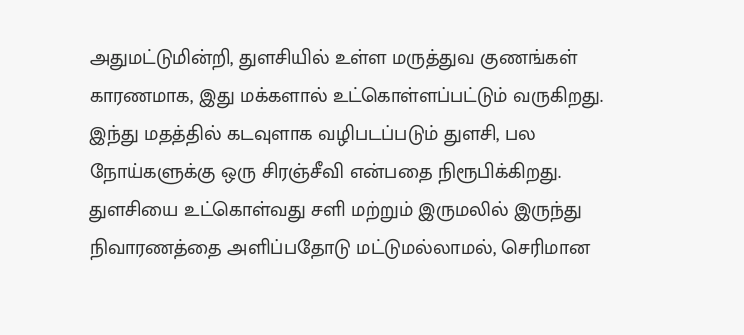அதுமட்டுமின்றி, துளசியில் உள்ள மருத்துவ குணங்கள் காரணமாக, இது மக்களால் உட்கொள்ளப்பட்டும் வருகிறது. இந்து மதத்தில் கடவுளாக வழிபடப்படும் துளசி, பல நோய்களுக்கு ஒரு சிரஞ்சீவி என்பதை நிரூபிக்கிறது. துளசியை உட்கொள்வது சளி மற்றும் இருமலில் இருந்து நிவாரணத்தை அளிப்பதோடு மட்டுமல்லாமல், செரிமான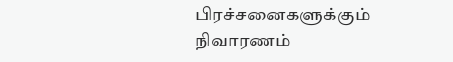பிரச்சனைகளுக்கும் நிவாரணம்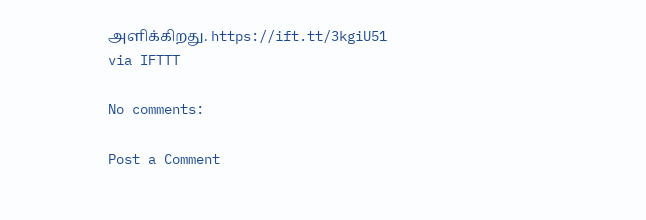அளிக்கிறது. https://ift.tt/3kgiU51
via IFTTT

No comments:

Post a Comment